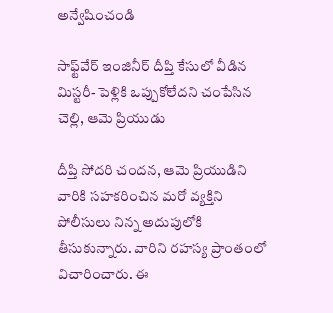అన్వేషించండి

సాఫ్ట్‌వేర్‌ ఇంజినీర్‌ దీప్తి కేసులో వీడిన మిస్టరీ- పెళ్లికి ఒప్పుకోలేదని చంపేసిన చెల్లి, ఆమె ప్రియుడు

దీప్తి సోదరి చందన, ఆమె ప్రియుడిని వారికి సహకరించిన మరో వ్యక్తిని పోలీసులు నిన్న అదుపులోకి తీసుకున్నారు. వారిని రహస్య ప్రాంతంలో విచారించారు. ఈ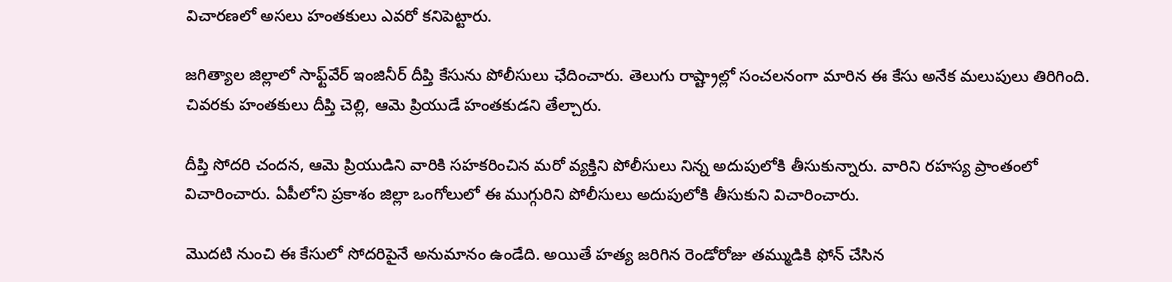విచారణలో అసలు హంతకులు ఎవరో కనిపెట్టారు.

జగిత్యాల జిల్లాలో సాఫ్ట్‌వేర్‌ ఇంజినీర్‌ దీప్తి కేసును పోలీసులు ఛేదించారు. తెలుగు రాష్ట్రాల్లో సంచలనంగా మారిన ఈ కేసు అనేక మలుపులు తిరిగింది. చివరకు హంతకులు దీప్తి చెల్లి, ఆమె ప్రియుడే హంతకుడని తేల్చారు.

దీప్తి సోదరి చందన, ఆమె ప్రియుడిని వారికి సహకరించిన మరో వ్యక్తిని పోలీసులు నిన్న అదుపులోకి తీసుకున్నారు. వారిని రహస్య ప్రాంతంలో విచారించారు. ఏపీలోని ప్రకాశం జిల్లా ఒంగోలులో ఈ ముగ్గురిని పోలీసులు అదుపులోకి తీసుకుని విచారించారు.

మొదటి నుంచి ఈ కేసులో సోదరిపైనే అనుమానం ఉండేది. అయితే హత్య జరిగిన రెండోరోజు తమ్ముడికి ఫోన్ చేసిన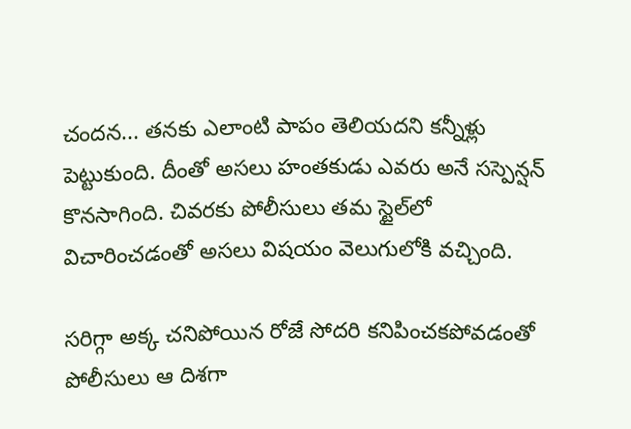చందన... తనకు ఎలాంటి పాపం తెలియదని కన్నీళ్లు పెట్టుకుంది. దీంతో అసలు హంతకుడు ఎవరు అనే సస్పెన్షన్ కొనసాగింది. చివరకు పోలీసులు తమ స్టైల్‌లో విచారించడంతో అసలు విషయం వెలుగులోకి వచ్చింది.

సరిగ్గా అక్క చనిపోయిన రోజే సోదరి కనిపించకపోవడంతో పోలీసులు ఆ దిశగా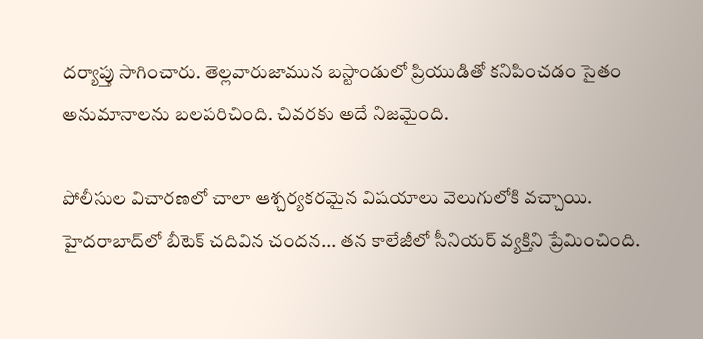దర్యాప్తు సాగించారు. తెల్లవారుజామున బస్టాండులో ప్రియుడితో కనిపించడం సైతం అనుమానాలను బలపరిచింది. చివరకు అదే నిజమైంది.

పోలీసుల విచారణలో చాలా ఆశ్చర్యకరమైన విషయాలు వెలుగులోకి వచ్చాయి. హైదరాబాద్‌లో బీటెక్ చదివిన చందన... తన కాలేజీలో సీనియర్‌ వ్యక్తిని ప్రేమించింది.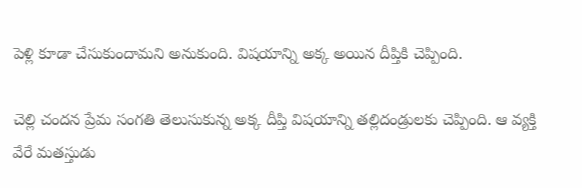పెళ్లి కూడా చేసుకుందామని అనుకుంది. విషయాన్ని అక్క అయిన దీప్తికి చెప్పింది.

చెల్లి చందన ప్రేమ సంగతి తెలుసుకున్న అక్క దీప్తి విషయాన్ని తల్లిదండ్రులకు చెప్పింది. ఆ వ్యక్తి వేరే మతస్తుడు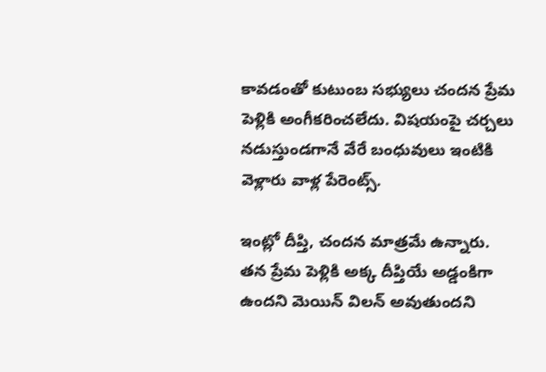కావడంతో కుటుంబ సభ్యులు చందన ప్రేమ పెళ్లికి అంగీకరించలేదు. విషయంపై చర్చలు నడుస్తుండగానే వేరే బంధువులు ఇంటికి వెళ్లారు వాళ్ల పేరెంట్స్.

ఇంట్లో దీప్తి, చందన మాత్రమే ఉన్నారు. తన ప్రేమ పెళ్లికి అక్క దీప్తియే అడ్డంకిగా ఉందని మెయిన్ విలన్ అవుతుందని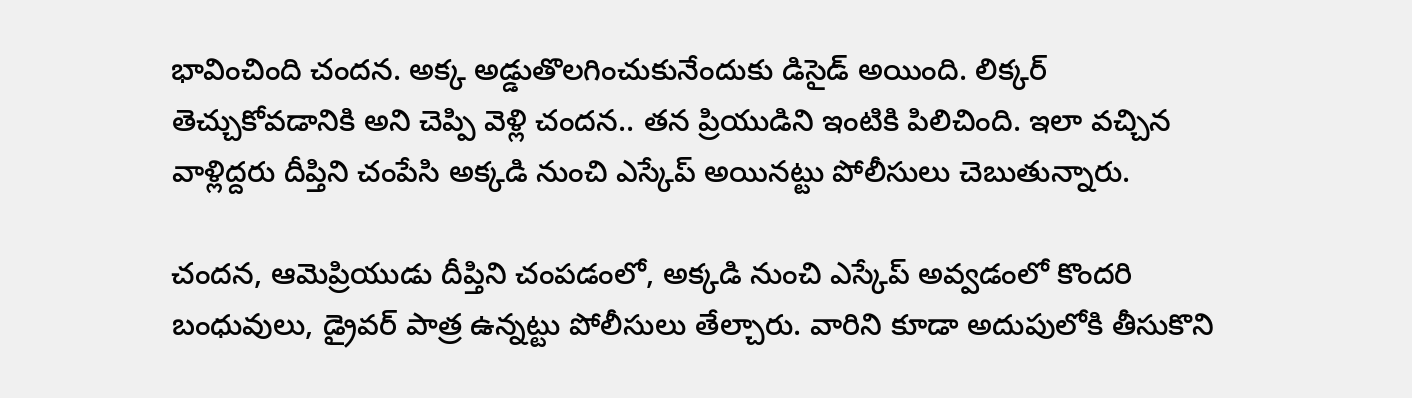భావించింది చందన. అక్క అడ్డుతొలగించుకునేందుకు డిసైడ్ అయింది. లిక్కర్ తెచ్చుకోవడానికి అని చెప్పి వెళ్లి చందన.. తన ప్రియుడిని ఇంటికి పిలిచింది. ఇలా వచ్చిన వాళ్లిద్దరు దీప్తిని చంపేసి అక్కడి నుంచి ఎస్కేప్ అయినట్టు పోలీసులు చెబుతున్నారు.

చందన, ఆమెప్రియుడు దీప్తిని చంపడంలో, అక్కడి నుంచి ఎస్కేప్ అవ్వడంలో కొందరి బంధువులు, డ్రైవర్ పాత్ర ఉన్నట్టు పోలీసులు తేల్చారు. వారిని కూడా అదుపులోకి తీసుకొని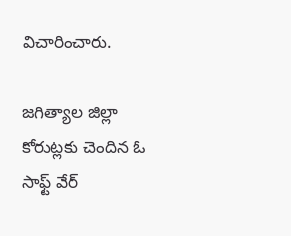విచారించారు.

జగిత్యాల జిల్లా కోరుట్లకు చెందిన ఓ సాఫ్ట్ వేర్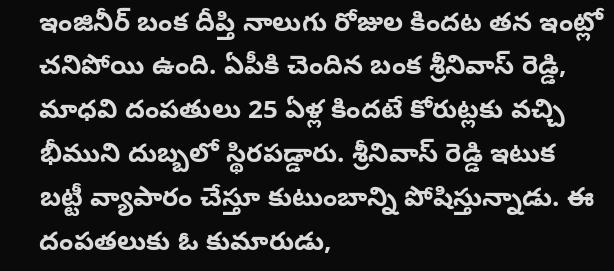ఇంజినీర్ బంక దీప్తి నాలుగు రోజుల కిందట తన ఇంట్లో చనిపోయి ఉంది. ఏపీకి చెందిన బంక శ్రీనివాస్ రెడ్డి, మాధవి దంపతులు 25 ఏళ్ల కిందటే కోరుట్లకు వచ్చి భీముని దుబ్బలో స్థిరపడ్డారు. శ్రీనివాస్ రెడ్డి ఇటుక బట్టీ వ్యాపారం చేస్తూ కుటుంబాన్ని పోషిస్తున్నాడు. ఈ దంపతలుకు ఓ కుమారుడు,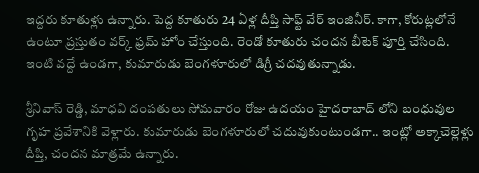ఇద్దరు కూతుళ్లు ఉన్నారు. పెద్ద కూతురు 24 ఏళ్ల దీప్తి సాఫ్ట్ వేర్ ఇంజినీర్. కాగా, కోరుట్లలోనే ఉంటూ ప్రస్తుతం వర్క్ ఫ్రమ్ హోం చేస్తుంది. రెండో కూతురు చందన బీటెక్ పూర్తి చేసింది. ఇంటి వద్దే ఉండగా, కుమారుడు బెంగళూరులో డిగ్రీ చదవుతున్నాడు.

శ్రీనివాస్ రెడ్డి, మాధవి దంపతులు సోమవారం రోజు ఉదయం హైదరాబాద్ లోని బంధువుల గృహ ప్రవేశానికి వెళ్లారు. కుమారుడు బెంగళూరులో చదువుకుంటుండగా.. ఇంట్లో అక్కాచెల్లెళ్లు దీప్తి, చందన మాత్రమే ఉన్నారు.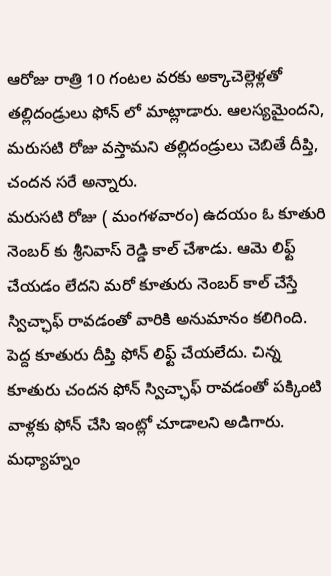ఆరోజు రాత్రి 10 గంటల వరకు అక్కాచెల్లెళ్లతో తల్లిదండ్రులు ఫోన్ లో మాట్లాడారు. ఆలస్యమైందని, మరుసటి రోజు వస్తామని తల్లిదండ్రులు చెబితే దీప్తి, చందన సరే అన్నారు.
మరుసటి రోజు ( మంగళవారం) ఉదయం ఓ కూతురి నెంబర్ కు శ్రీనివాస్ రెడ్డి కాల్ చేశాడు. ఆమె లిఫ్ట్ చేయడం లేదని మరో కూతురు నెంబర్ కాల్ చేస్తే స్విచ్ఛాఫ్ రావడంతో వారికి అనుమానం కలిగింది. పెద్ద కూతురు దీప్తి ఫోన్ లిఫ్ట్ చేయలేదు. చిన్న కూతురు చందన ఫోన్ స్విచ్ఛాఫ్ రావడంతో పక్కింటి వాళ్లకు ఫోన్ చేసి ఇంట్లో చూడాలని అడిగారు. మధ్యాహ్నం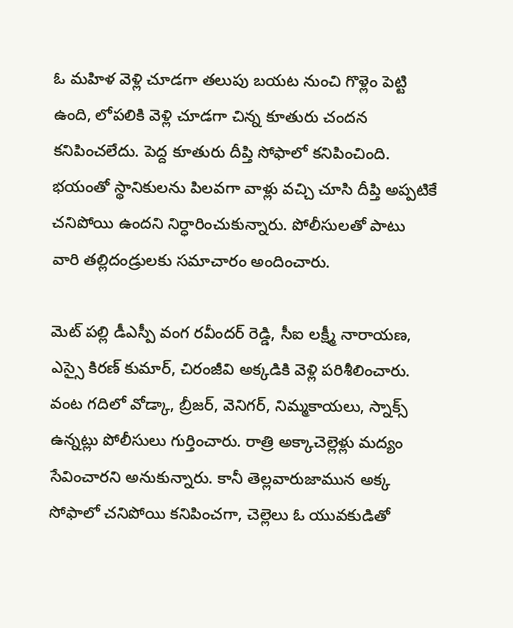ఓ మహిళ వెళ్లి చూడగా తలుపు బయట నుంచి గొళ్లెం పెట్టి ఉంది, లోపలికి వెళ్లి చూడగా చిన్న కూతురు చందన కనిపించలేదు. పెద్ద కూతురు దీప్తి సోఫాలో కనిపించింది. భయంతో స్థానికులను పిలవగా వాళ్లు వచ్చి చూసి దీప్తి అప్పటికే చనిపోయి ఉందని నిర్ధారించుకున్నారు. పోలీసులతో పాటు  వారి తల్లిదండ్రులకు సమాచారం అందించారు.

మెట్ పల్లి డీఎస్పీ వంగ రవీందర్ రెడ్డి, సీఐ లక్ష్మీ నారాయణ, ఎస్సై కిరణ్ కుమార్, చిరంజీవి అక్కడికి వెళ్లి పరిశీలించారు. వంట గదిలో వోడ్కా, బ్రీజర్, వెనిగర్, నిమ్మకాయలు, స్నాక్స్ ఉన్నట్లు పోలీసులు గుర్తించారు. రాత్రి అక్కాచెల్లెళ్లు మద్యం సేవించారని అనుకున్నారు. కానీ తెల్లవారుజామున అక్క సోఫాలో చనిపోయి కనిపించగా, చెల్లెలు ఓ యువకుడితో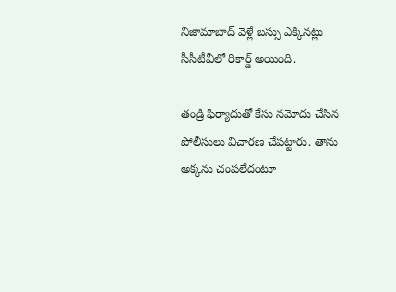నిజామాబాద్ వెళ్లే బస్సు ఎక్కినట్లు సీసీటీవీలో రికార్డ్ అయింది.

తండ్రి ఫిర్యాదుతో కేసు నమోదు చేసిన పోలీసులు విచారణ చేపట్టారు. తాను అక్కను చంపలేదంటూ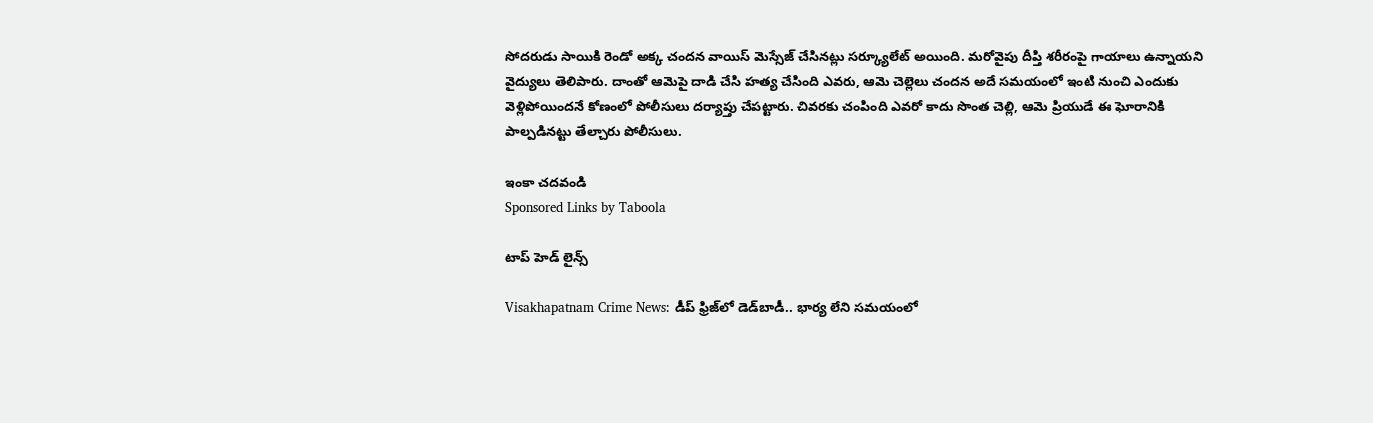సోదరుడు సాయికి రెండో అక్క చందన వాయిస్ మెస్సేజ్ చేసినట్లు సర్క్యూలేట్ అయింది. మరోవైపు దీప్తి శరీరంపై గాయాలు ఉన్నాయని వైద్యులు తెలిపారు. దాంతో ఆమెపై దాడి చేసి హత్య చేసింది ఎవరు, ఆమె చెల్లెలు చందన అదే సమయంలో ఇంటి నుంచి ఎందుకు వెళ్లిపోయిందనే కోణంలో పోలీసులు దర్యాప్తు చేపట్టారు. చివరకు చంపింది ఎవరో కాదు సొంత చెల్లి, ఆమె ప్రియుడే ఈ ఘోరానికి పాల్పడినట్టు తేల్చారు పోలీసులు.

ఇంకా చదవండి
Sponsored Links by Taboola

టాప్ హెడ్ లైన్స్

Visakhapatnam Crime News: డీప్ ఫ్రిజ్‌లో డెడ్‌బాడీ.. భార్య లేని సమయంలో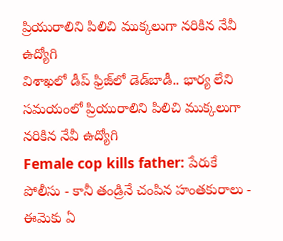ప్రియురాలిని పిలిచి ముక్కలుగా నరికిన నేవీ ఉద్యోగి
విశాఖలో డీప్ ఫ్రిజ్‌లో డెడ్‌బాడీ.. భార్య లేని సమయంలో ప్రియురాలిని పిలిచి ముక్కలుగా నరికిన నేవీ ఉద్యోగి
Female cop kills father: పేరుకే పోలీసు - కానీ తండ్రినే చంపిన హంతకురాలు - ఈమెకు ఏ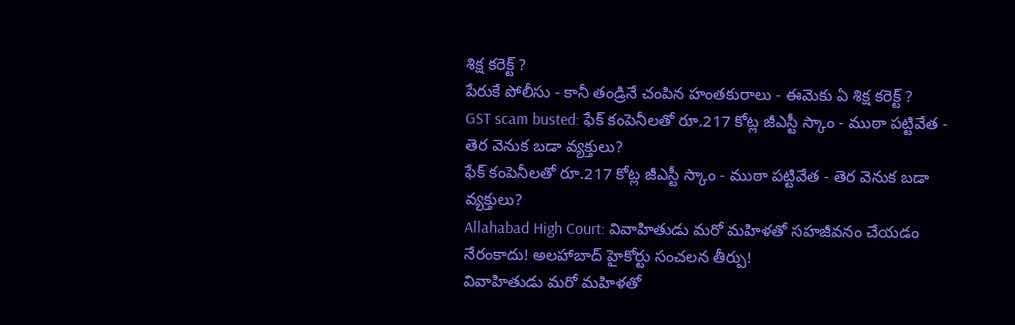శిక్ష కరెక్ట్ ?
పేరుకే పోలీసు - కానీ తండ్రినే చంపిన హంతకురాలు - ఈమెకు ఏ శిక్ష కరెక్ట్ ?
GST scam busted: ఫేక్ కంపెనీలతో రూ.217 కోట్ల జీఎస్టీ స్కాం - ముఠా పట్టివేత - తెర వెనుక బడా వ్యక్తులు?
ఫేక్ కంపెనీలతో రూ.217 కోట్ల జీఎస్టీ స్కాం - ముఠా పట్టివేత - తెర వెనుక బడా వ్యక్తులు?
Allahabad High Court: వివాహితుడు మరో మహిళతో సహజీవనం చేయడం నేరంకాదు! అలహాబాద్ హైకోర్టు సంచలన తీర్పు!
వివాహితుడు మరో మహిళతో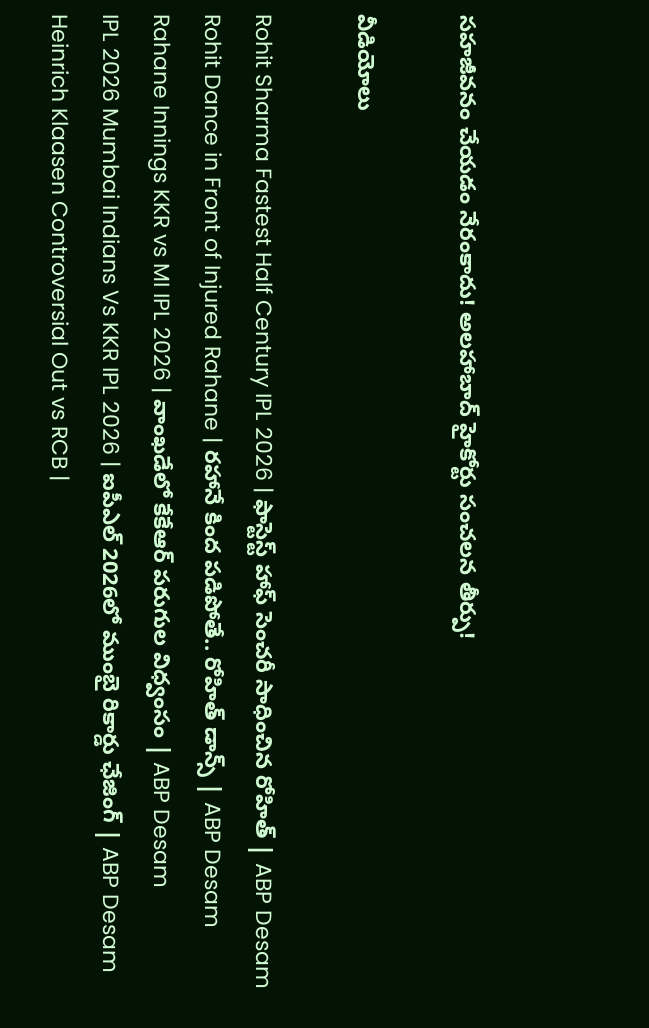సహజీవనం చేయడం నేరంకాదు! అలహాబాద్ హైకోర్టు సంచలన తీర్పు!

వీడియోలు

Rohit Sharma Fastest Half Century IPL 2026 | ఫాస్టెస్ట్ హాఫ్ సెంచరీ సాధించిన రోహిత్ | ABP Desam
Rohit Dance in Front of Injured Rahane | రహానే కింద పడిపోతే.. రోహిత్ డాన్స్ | ABP Desam
Rahane Innings KKR vs MI IPL 2026 | వాంఖడేలో కేకేఆర్ పరుగుల విధ్వంసం | ABP Desam
IPL 2026 Mumbai Indians Vs KKR IPL 2026 | ఐపీఎల్ 2026లో ముంబై రికార్డు ఛేజింగ్ | ABP Desam
Heinrich Klaasen Controversial Out vs RCB |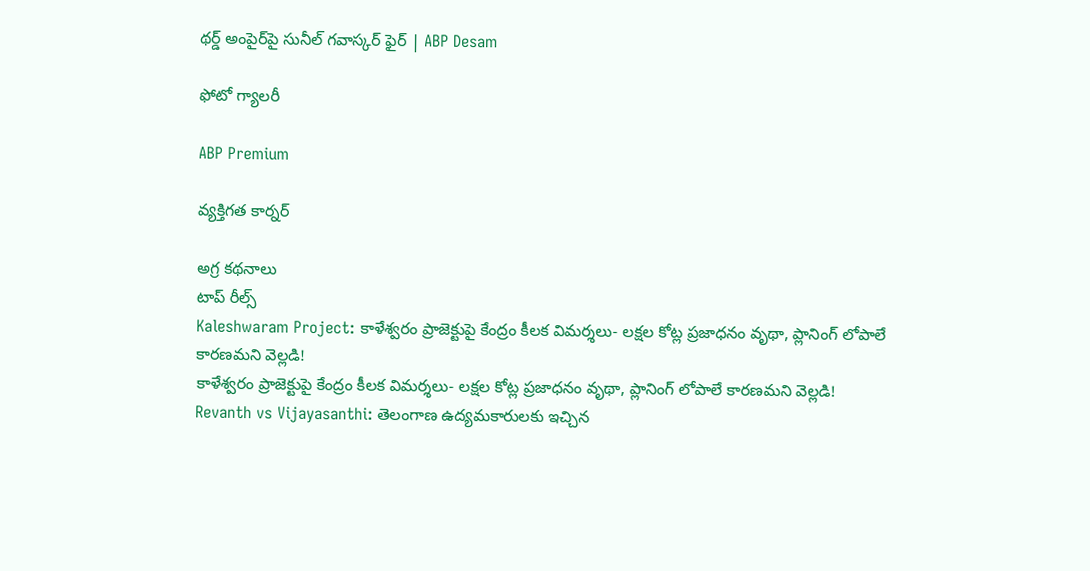థర్డ్ అంపైర్‌పై సునీల్ గవాస్కర్ ఫైర్ | ABP Desam

ఫోటో గ్యాలరీ

ABP Premium

వ్యక్తిగత కార్నర్

అగ్ర కథనాలు
టాప్ రీల్స్
Kaleshwaram Project: కాళేశ్వరం ప్రాజెక్టుపై కేంద్రం కీలక విమర్శలు- లక్షల కోట్ల ప్రజాధనం వృథా, ప్లానింగ్ లోపాలే కారణమని వెల్లడి!
కాళేశ్వరం ప్రాజెక్టుపై కేంద్రం కీలక విమర్శలు- లక్షల కోట్ల ప్రజాధనం వృథా, ప్లానింగ్ లోపాలే కారణమని వెల్లడి!
Revanth vs Vijayasanthi: తెలంగాణ ఉద్యమకారులకు ఇచ్చిన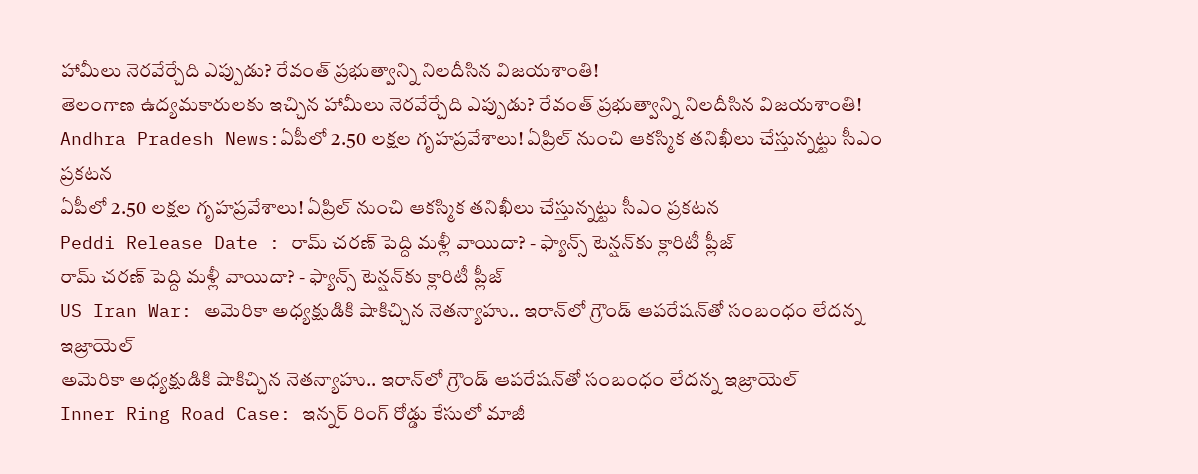హామీలు నెరవేర్చేది ఎప్పుడు? రేవంత్ ప్రభుత్వాన్ని నిలదీసిన విజయశాంతి!
తెలంగాణ ఉద్యమకారులకు ఇచ్చిన హామీలు నెరవేర్చేది ఎప్పుడు? రేవంత్ ప్రభుత్వాన్ని నిలదీసిన విజయశాంతి!
Andhra Pradesh News:ఏపీలో 2.50 లక్షల గృహప్రవేశాలు! ఏప్రిల్‌ నుంచి ఆకస్మిక తనిఖీలు చేస్తున్నట్టు సీఎం ప్రకటన
ఏపీలో 2.50 లక్షల గృహప్రవేశాలు! ఏప్రిల్‌ నుంచి ఆకస్మిక తనిఖీలు చేస్తున్నట్టు సీఎం ప్రకటన
Peddi Release Date : రామ్ చరణ్ పెద్ది మళ్లీ వాయిదా? - ఫ్యాన్స్ టెన్షన్‌కు క్లారిటీ ప్లీజ్
రామ్ చరణ్ పెద్ది మళ్లీ వాయిదా? - ఫ్యాన్స్ టెన్షన్‌కు క్లారిటీ ప్లీజ్
US Iran War: అమెరికా అధ్యక్షుడికి షాకిచ్చిన నెతన్యాహు.. ఇరాన్‌‌లో గ్రౌండ్ ఆపరేషన్‌తో సంబంధం లేదన్న ఇజ్రాయెల్
అమెరికా అధ్యక్షుడికి షాకిచ్చిన నెతన్యాహు.. ఇరాన్‌‌లో గ్రౌండ్ ఆపరేషన్‌తో సంబంధం లేదన్న ఇజ్రాయెల్
Inner Ring Road Case: ఇన్నర్ రింగ్ రోడ్డు కేసులో మాజీ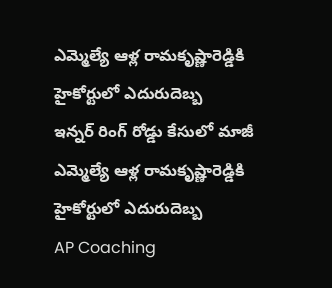ఎమ్మెల్యే ఆళ్ల రామకృష్ణారెడ్డికి హైకోర్టులో ఎదురుదెబ్బ
ఇన్నర్ రింగ్ రోడ్డు కేసులో మాజీ ఎమ్మెల్యే ఆళ్ల రామకృష్ణారెడ్డికి హైకోర్టులో ఎదురుదెబ్బ
AP Coaching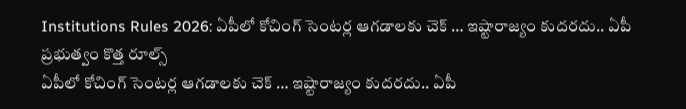Institutions Rules 2026: ఏపీలో కోచింగ్ సెంటర్ల ఆగడాలకు చెక్ … ఇష్టారాజ్యం కుదరదు.. ఏపీ ప్రభుత్వం కొత్త రూల్స్
ఏపీలో కోచింగ్ సెంటర్ల ఆగడాలకు చెక్ … ఇష్టారాజ్యం కుదరదు.. ఏపీ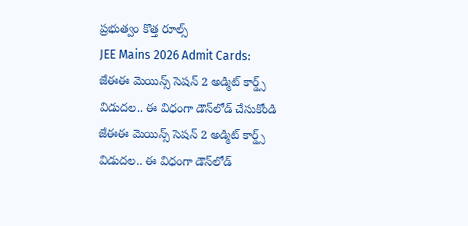ప్రభుత్వం కొత్త రూల్స్
JEE Mains 2026 Admit Cards: జేఈఈ మెయిన్స్ సెషన్ 2 అడ్మిట్ కార్డ్స్ విడుదల.. ఈ విధంగా డౌన్‌లోడ్ చేసుకోండి
జేఈఈ మెయిన్స్ సెషన్ 2 అడ్మిట్ కార్డ్స్ విడుదల.. ఈ విధంగా డౌన్‌లోడ్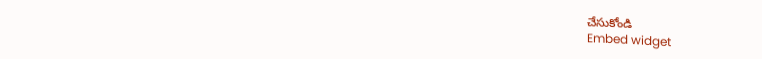చేసుకోండి
Embed widget